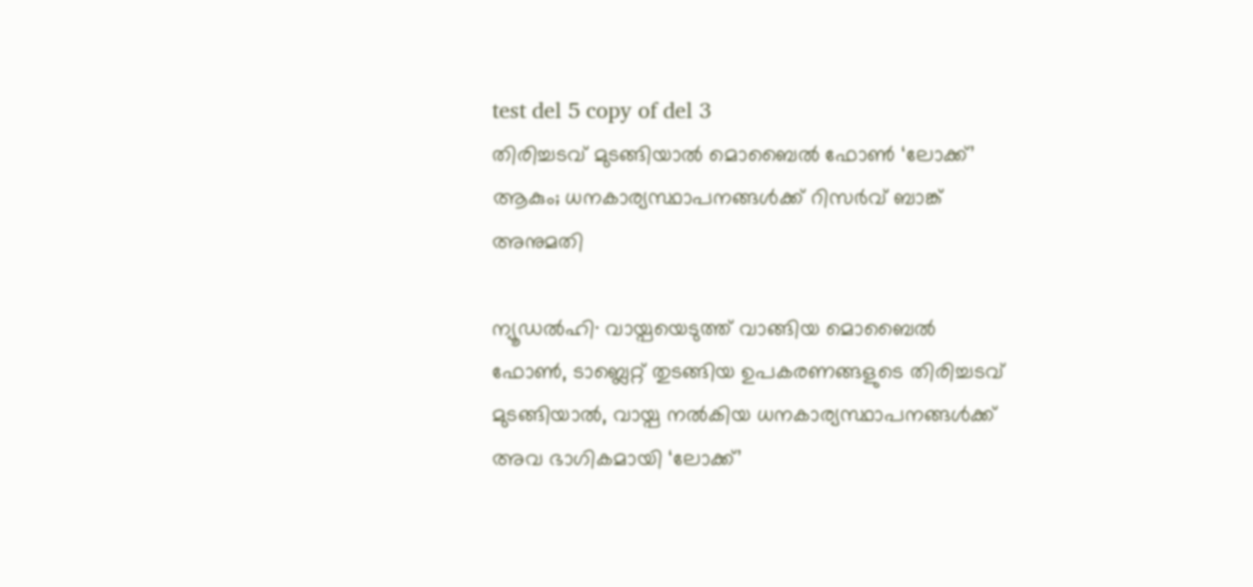test del 5 copy of del 3
തിരിച്ചടവ് മുടങ്ങിയാൽ മൊബൈൽ ഫോൺ ‘ലോക്ക്’ ആകും; ധനകാര്യസ്ഥാപനങ്ങൾക്ക് റിസർവ് ബാങ്ക് അനുമതി

ന്യൂഡൽഹി∙ വായ്പയെടുത്ത് വാങ്ങിയ മൊബൈൽ ഫോൺ, ടാബ്ലെറ്റ് തുടങ്ങിയ ഉപകരണങ്ങളുടെ തിരിച്ചടവ് മുടങ്ങിയാൽ, വായ്പ നൽകിയ ധനകാര്യസ്ഥാപനങ്ങൾക്ക് അവ ഭാഗികമായി ‘ലോക്ക്’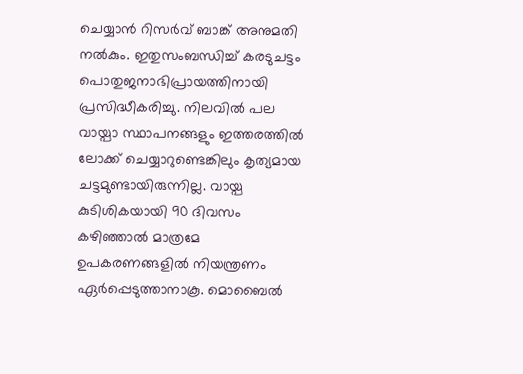ചെയ്യാൻ റിസർവ് ബാങ്ക് അനുമതി നൽകും. ഇതുസംബന്ധിച്ച് കരടുചട്ടം പൊതുജനാഭിപ്രായത്തിനായി പ്രസിദ്ധീകരിച്ചു. നിലവിൽ പല വായ്പാ സ്ഥാപനങ്ങളും ഇത്തരത്തിൽ ലോക്ക് ചെയ്യാറുണ്ടെങ്കിലും കൃത്യമായ ചട്ടമുണ്ടായിരുന്നില്ല. വായ്പ കുടിശികയായി 90 ദിവസം കഴിഞ്ഞാൽ മാത്രമേ ഉപകരണങ്ങളിൽ നിയന്ത്രണം ഏർപ്പെടുത്താനാകൂ. മൊബൈൽ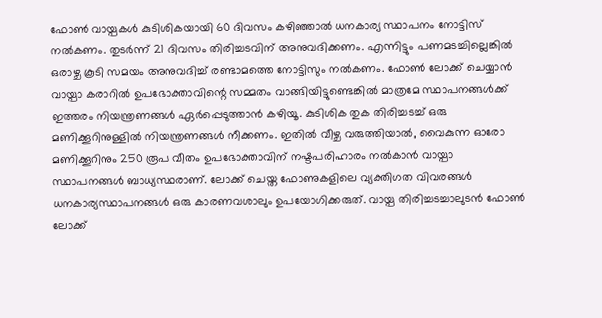ഫോൺ വായ്പകൾ കുടിശികയായി 60 ദിവസം കഴിഞ്ഞാൽ ധനകാര്യ സ്ഥാപനം നോട്ടിസ് നൽകണം. തുടർന്ന് 21 ദിവസം തിരിച്ചടവിന് അനുവദിക്കണം. എന്നിട്ടും പണമടച്ചില്ലെങ്കിൽ ഒരാഴ്ച കൂടി സമയം അനുവദിച്ച് രണ്ടാമത്തെ നോട്ടിസും നൽകണം. ഫോൺ ലോക്ക് ചെയ്യാൻ വായ്പാ കരാറിൽ ഉപഭോക്താവിന്റെ സമ്മതം വാങ്ങിയിട്ടുണ്ടെങ്കിൽ മാത്രമേ സ്ഥാപനങ്ങൾക്ക് ഇത്തരം നിയന്ത്രണങ്ങൾ ഏർപ്പെടുത്താൻ കഴിയൂ. കുടിശിക തുക തിരിച്ചടച്ച് ഒരു മണിക്കൂറിനുള്ളിൽ നിയന്ത്രണങ്ങൾ നീക്കണം. ഇതിൽ വീഴ്ച വരുത്തിയാൽ, വൈകുന്ന ഓരോ മണിക്കൂറിനും 250 രൂപ വീതം ഉപഭോക്താവിന് നഷ്ടപരിഹാരം നൽകാൻ വായ്പാ സ്ഥാപനങ്ങൾ ബാധ്യസ്ഥരാണ്. ലോക്ക് ചെയ്ത ഫോണുകളിലെ വ്യക്തിഗത വിവരങ്ങൾ ധനകാര്യസ്ഥാപനങ്ങൾ ഒരു കാരണവശാലും ഉപയോഗിക്കരുത്. വായ്പ തിരിച്ചടച്ചാലുടൻ ഫോൺ ലോക്ക്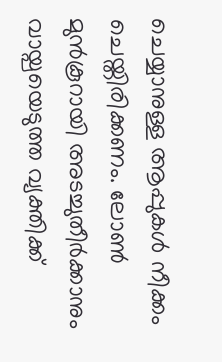ചെയ്യാനുള്ള ആപ്പുകൾ നീക്കം ചെയ്തിരിക്കണം. ലോൺ മുൻകൂറായി അടച്ചുതീർക്കാനും വായ്പയെടുത്ത വ്യക്തിക്ക്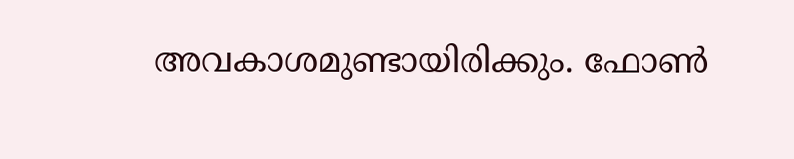അവകാശമുണ്ടായിരിക്കും. ഫോൺ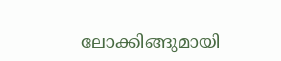ലോക്കിങ്ങുമായി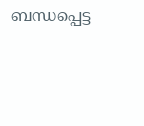ബന്ധപ്പെട്ട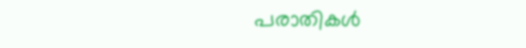പരാതികൾ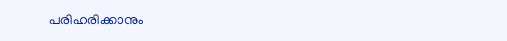പരിഹരിക്കാനും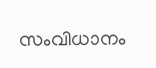സംവിധാനം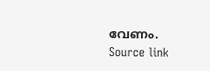വേണം.
Source link